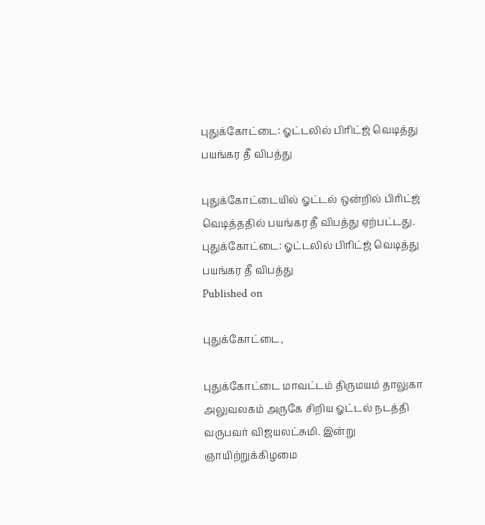புதுக்கோட்டை: ஓட்டலில் பிரிட்ஜ் வெடித்து பயங்கர தீ விபத்து

புதுக்கோட்டையில் ஓட்டல் ஒன்றில் பிரிட்ஜ் வெடித்ததில் பயங்கர தீ விபத்து ஏற்பட்டது.
புதுக்கோட்டை: ஓட்டலில் பிரிட்ஜ் வெடித்து பயங்கர தீ விபத்து
Published on

புதுக்கோட்டை,

புதுக்கோட்டை மாவட்டம் திருமயம் தாலுகா அலுவலகம் அருகே சிறிய ஓட்டல் நடத்தி வருபவர் விஜயலட்சுமி. இன்று ஞாயிற்றுக்கிழமை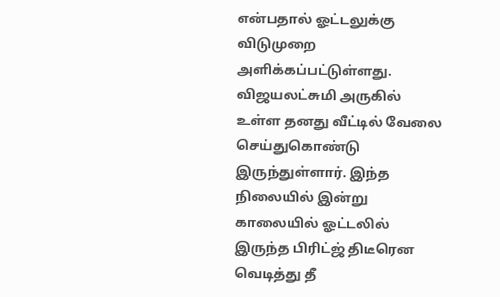என்பதால் ஓட்டலுக்கு விடுமுறை அளிக்கப்பட்டுள்ளது. விஜயலட்சுமி அருகில் உள்ள தனது வீட்டில் வேலை செய்துகொண்டு இருந்துள்ளார். இந்த நிலையில் இன்று காலையில் ஓட்டலில் இருந்த பிரிட்ஜ் திடீரென வெடித்து தீ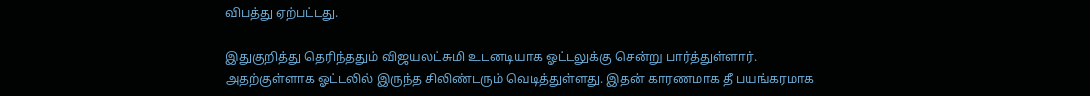விபத்து ஏற்பட்டது.

இதுகுறித்து தெரிந்ததும் விஜயலட்சுமி உடனடியாக ஓட்டலுக்கு சென்று பார்த்துள்ளார். அதற்குள்ளாக ஓட்டலில் இருந்த சிலிண்டரும் வெடித்துள்ளது. இதன் காரணமாக தீ பயங்கரமாக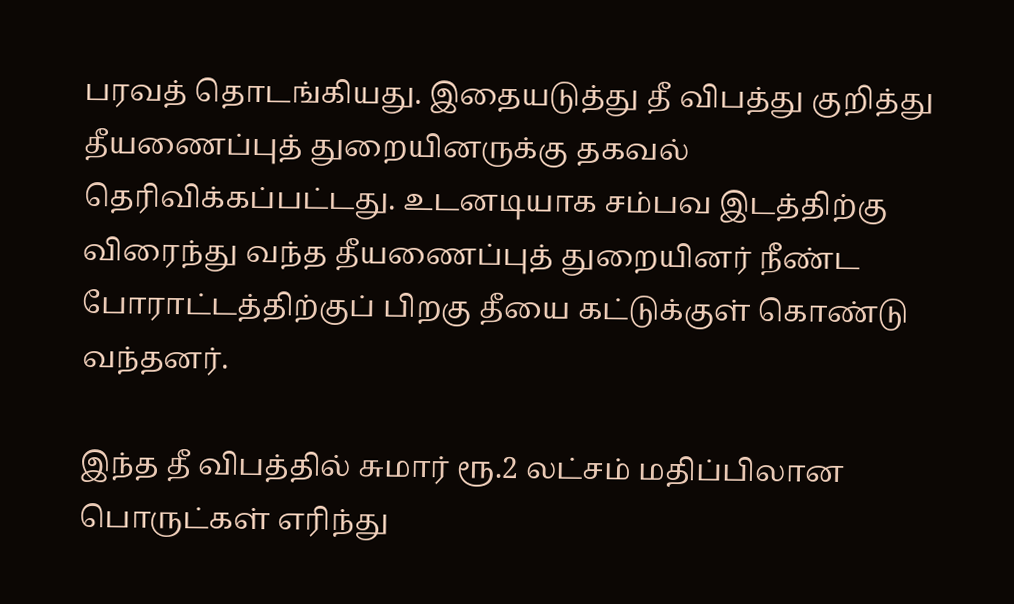பரவத் தொடங்கியது. இதையடுத்து தீ விபத்து குறித்து தீயணைப்புத் துறையினருக்கு தகவல் தெரிவிக்கப்பட்டது. உடனடியாக சம்பவ இடத்திற்கு விரைந்து வந்த தீயணைப்புத் துறையினர் நீண்ட போராட்டத்திற்குப் பிறகு தீயை கட்டுக்குள் கொண்டு வந்தனர்.

இந்த தீ விபத்தில் சுமார் ரூ.2 லட்சம் மதிப்பிலான பொருட்கள் எரிந்து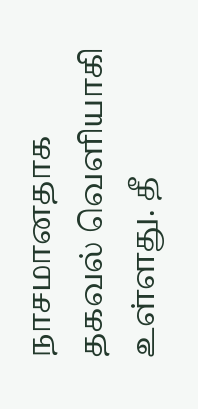நாசமானதாக தகவல் வெளியாகி உள்ளது. தீ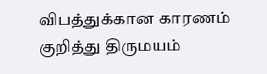விபத்துக்கான காரணம் குறித்து திருமயம்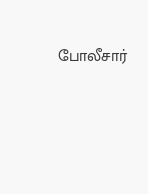போலீசார்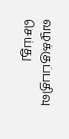வழக்குப்பதிவு செய்து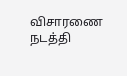விசாரணை நடத்தி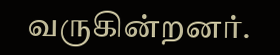வருகின்றனர்.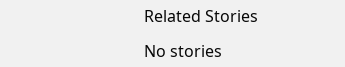Related Stories

No stories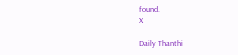found.
X

Daily Thanthi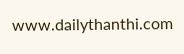www.dailythanthi.com